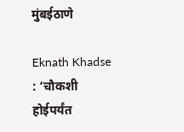मुंबईठाणे

Eknath Khadse : ‘चौकशी होईपर्यंत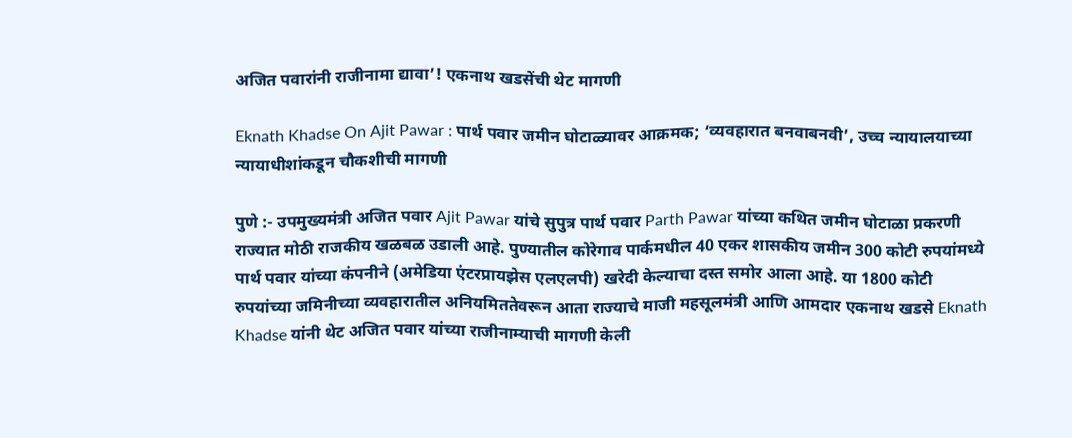अजित पवारांनी राजीनामा द्यावा’! एकनाथ खडसेंची थेट मागणी

Eknath Khadse On Ajit Pawar : पार्थ पवार जमीन घोटाळ्यावर आक्रमक; ‘व्यवहारात बनवाबनवी’, उच्च न्यायालयाच्या न्यायाधीशांकडून चौकशीची मागणी

पुणे :- उपमुख्यमंत्री अजित पवार Ajit Pawar यांचे सुपुत्र पार्थ पवार Parth Pawar यांच्या कथित जमीन घोटाळा प्रकरणी राज्यात मोठी राजकीय खळबळ उडाली आहे. पुण्यातील कोरेगाव पार्कमधील 40 एकर शासकीय जमीन 300 कोटी रुपयांमध्ये पार्थ पवार यांच्या कंपनीने (अमेडिया एंटरप्रायझेस एलएलपी) खरेदी केल्याचा दस्त समोर आला आहे. या 1800 कोटी रुपयांच्या जमिनीच्या व्यवहारातील अनियमिततेवरून आता राज्याचे माजी महसूलमंत्री आणि आमदार एकनाथ खडसे Eknath Khadse यांनी थेट अजित पवार यांच्या राजीनाम्याची मागणी केली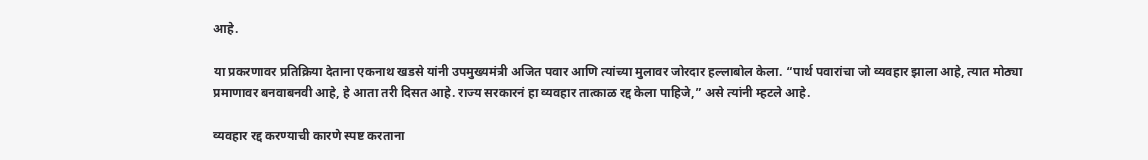आहे.

या प्रकरणावर प्रतिक्रिया देताना एकनाथ खडसे यांनी उपमुख्यमंत्री अजित पवार आणि त्यांच्या मुलावर जोरदार हल्लाबोल केला. “पार्थ पवारांचा जो व्यवहार झाला आहे, त्यात मोठ्या प्रमाणावर बनवाबनवी आहे, हे आता तरी दिसत आहे. राज्य सरकारनं हा व्यवहार तात्काळ रद्द केला पाहिजे,” असे त्यांनी म्हटले आहे.

व्यवहार रद्द करण्याची कारणे स्पष्ट करताना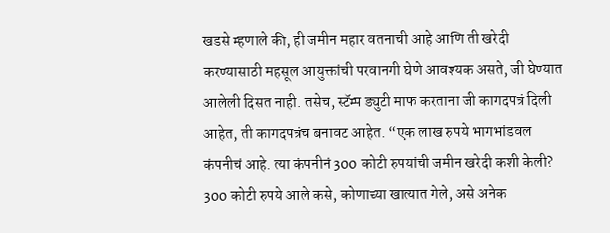खडसे म्हणाले की, ही जमीन महार वतनाची आहे आणि ती खरेदी करण्यासाठी महसूल आयुक्तांची परवानगी घेणे आवश्यक असते, जी घेण्यात आलेली दिसत नाही. तसेच, स्टॅम्प ड्युटी माफ करताना जी कागदपत्रं दिली आहेत, ती कागदपत्रंच बनावट आहेत. “एक लाख रुपये भागभांडवल कंपनीचं आहे. त्या कंपनीनं 300 कोटी रुपयांची जमीन खरेदी कशी केली? 300 कोटी रुपये आले कसे, कोणाच्या खात्यात गेले, असे अनेक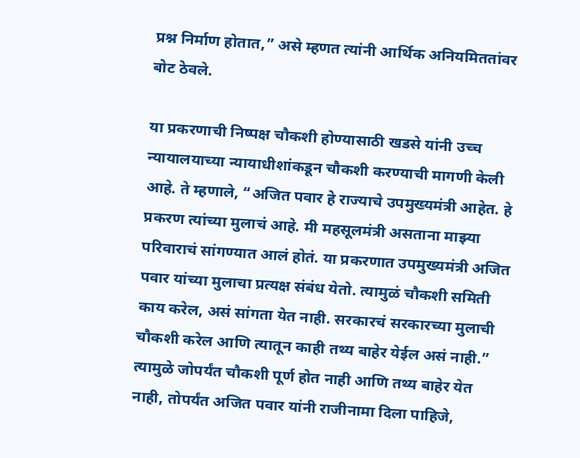प्रश्न निर्माण होतात,” असे म्हणत त्यांनी आर्थिक अनियमिततांवर बोट ठेवले.

या प्रकरणाची निष्पक्ष चौकशी होण्यासाठी खडसे यांनी उच्च न्यायालयाच्या न्यायाधीशांकडून चौकशी करण्याची मागणी केली आहे. ते म्हणाले, “अजित पवार हे राज्याचे उपमुख्यमंत्री आहेत. हे प्रकरण त्यांच्या मुलाचं आहे. मी महसूलमंत्री असताना माझ्या परिवाराचं सांगण्यात आलं होतं. या प्रकरणात उपमुख्यमंत्री अजित पवार यांच्या मुलाचा प्रत्यक्ष संबंध येतो. त्यामुळं चौकशी समिती काय करेल, असं सांगता येत नाही. सरकारचं सरकारच्या मुलाची चौकशी करेल आणि त्यातून काही तथ्य बाहेर येईल असं नाही.” त्यामुळे जोपर्यंत चौकशी पूर्ण होत नाही आणि तथ्य बाहेर येत नाही, तोपर्यंत अजित पवार यांनी राजीनामा दिला पाहिजे,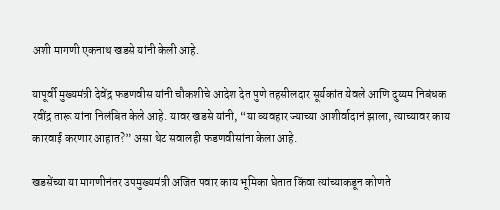अशी मागणी एकनाथ खडसे यांनी केली आहे.

यापूर्वी मुख्यमंत्री देवेंद्र फडणवीस यांनी चौकशीचे आदेश देत पुणे तहसीलदार सूर्यकांत येवले आणि दुय्यम निबंधक रवींद्र तारू यांना निलंबित केले आहे. यावर खडसे यांनी, “या व्यवहार ज्याच्या आशीर्वादानं झाला, त्याच्यावर काय कारवाई करणार आहात?” असा थेट सवालही फडणवीसांना केला आहे.

खडसेंच्या या मागणीनंतर उपमुख्यमंत्री अजित पवार काय भूमिका घेतात किंवा त्यांच्याकडून कोणते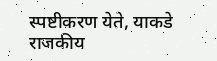स्पष्टीकरण येते, याकडे राजकीय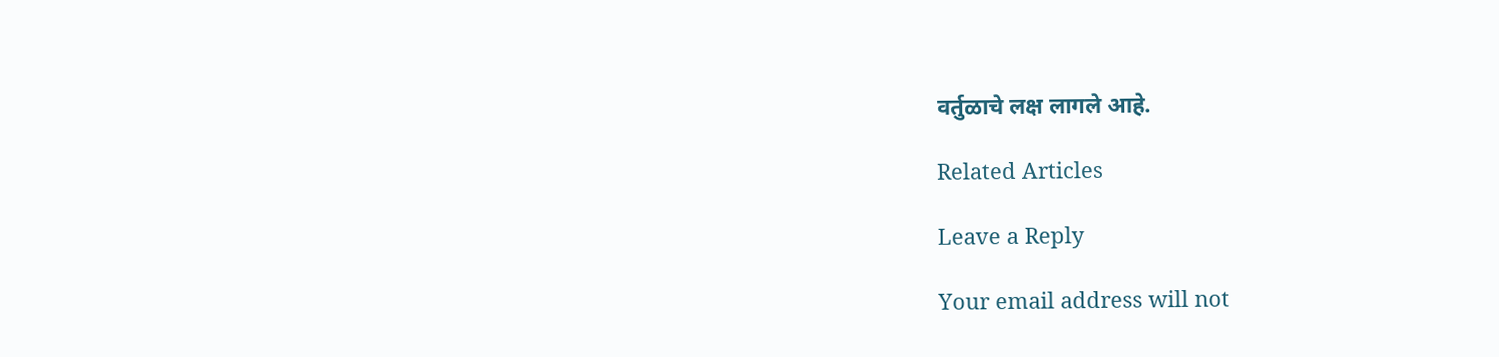वर्तुळाचे लक्ष लागले आहे.

Related Articles

Leave a Reply

Your email address will not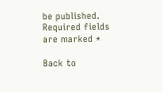be published. Required fields are marked *

Back to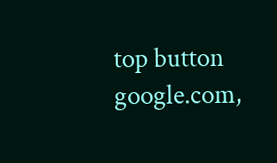top button
google.com,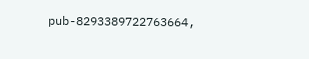pub-8293389722763664,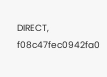DIRECT, f08c47fec0942fa0